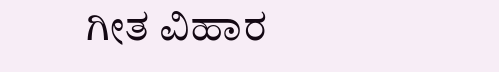ಗೀತ ವಿಹಾರ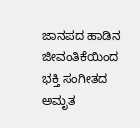ಜಾನಪದ ಹಾಡಿನ ಜೀವಂತಿಕೆಯಿಂದ ಭಕ್ತಿ ಸಂಗೀತದ ಅಮೃತ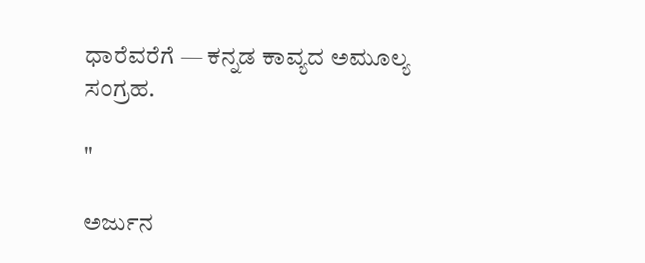ಧಾರೆವರೆಗೆ — ಕನ್ನಡ ಕಾವ್ಯದ ಅಮೂಲ್ಯ ಸಂಗ್ರಹ.

"

ಅರ್ಜುನ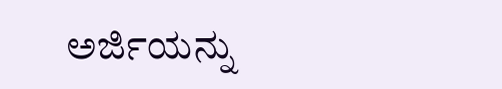ಅರ್ಜಿಯನ್ನು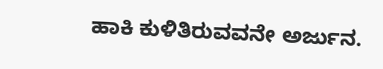ಹಾಕಿ ಕುಳಿತಿರುವವನೇ ಅರ್ಜುನ.